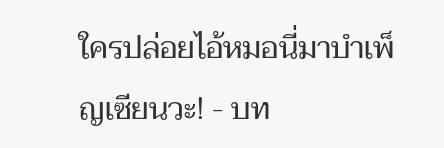ใครปล่อยไอ้หมอนี่มาบำเพ็ญเซียนวะ! - บท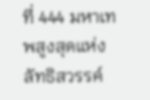ที่ 444 มหาเทพสูงสุดแห่งลัทธิสวรรค์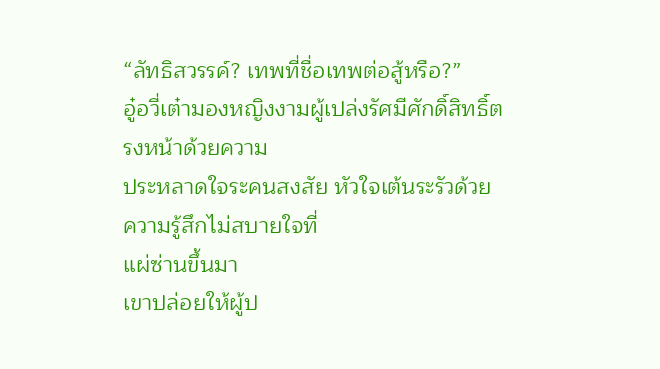“ลัทธิสวรรค์? เทพที่ชื่อเทพต่อสู้หรือ?”
อู๋อวี่เต๋ามองหญิงงามผู้เปล่งรัศมีศักดิ์สิทธิ์ตรงหน้าด้วยความ
ประหลาดใจระคนสงสัย หัวใจเต้นระรัวด้วยความรู้สึกไม่สบายใจที่
แผ่ซ่านขึ้นมา
เขาปล่อยให้ผู้ป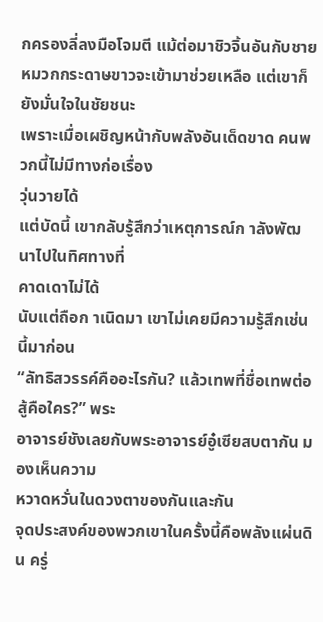กครองลี่ลงมือโจมตี แม้ต่อมาชิวจิ้นอันกับชาย
หมวกกระดาษขาวจะเข้ามาช่วยเหลือ แต่เขาก็ยังมั่นใจในชัยชนะ
เพราะเมื่อเผชิญหน้ากับพลังอันเด็ดขาด คนพวกนี้ไม่มีทางก่อเรื่อง
วุ่นวายได้
แต่บัดนี้ เขากลับรู้สึกว่าเหตุการณ์ก าลังพัฒนาไปในทิศทางที่
คาดเดาไม่ได้
นับแต่ถือก าเนิดมา เขาไม่เคยมีความรู้สึกเช่นนี้มาก่อน
“ลัทธิสวรรค์คืออะไรกัน? แล้วเทพที่ชื่อเทพต่อสู้คือใคร?” พระ
อาจารย์ชังเลยกับพระอาจารย์อู๋เซียสบตากัน มองเห็นความ
หวาดหวั่นในดวงตาของกันและกัน
จุดประสงค์ของพวกเขาในครั้งนี้คือพลังแผ่นดิน ครู่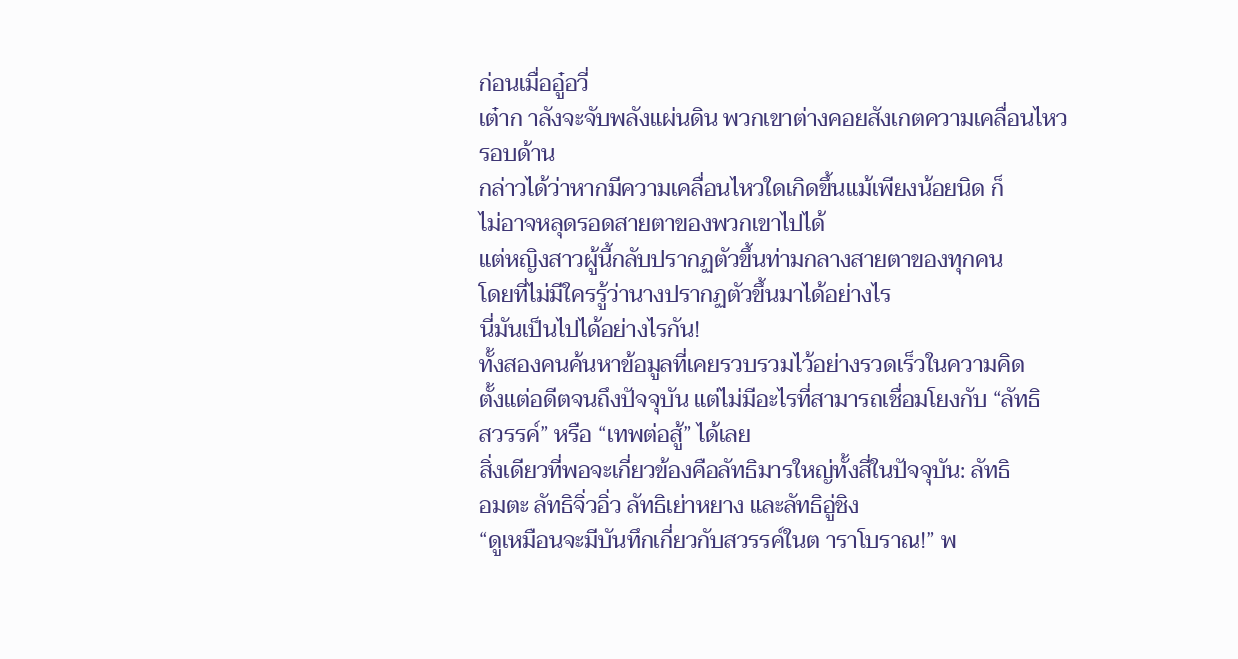ก่อนเมื่ออู๋อวี่
เต๋าก าลังจะจับพลังแผ่นดิน พวกเขาต่างคอยสังเกตความเคลื่อนไหว
รอบด้าน
กล่าวได้ว่าหากมีความเคลื่อนไหวใดเกิดขึ้นแม้เพียงน้อยนิด ก็
ไม่อาจหลุดรอดสายตาของพวกเขาไปได้
แต่หญิงสาวผู้นี้กลับปรากฏตัวขึ้นท่ามกลางสายตาของทุกคน
โดยที่ไม่มีใครรู้ว่านางปรากฏตัวขึ้นมาได้อย่างไร
นี่มันเป็นไปได้อย่างไรกัน!
ทั้งสองคนค้นหาข้อมูลที่เคยรวบรวมไว้อย่างรวดเร็วในความคิด
ตั้งแต่อดีตจนถึงปัจจุบัน แต่ไม่มีอะไรที่สามารถเชื่อมโยงกับ “ลัทธิ
สวรรค์” หรือ “เทพต่อสู้” ได้เลย
สิ่งเดียวที่พอจะเกี่ยวข้องคือลัทธิมารใหญ่ทั้งสี่ในปัจจุบัน: ลัทธิ
อมตะ ลัทธิจิ่วอิ่ว ลัทธิเย่าหยาง และลัทธิอู่ชิง
“ดูเหมือนจะมีบันทึกเกี่ยวกับสวรรค์ในต าราโบราณ!” พ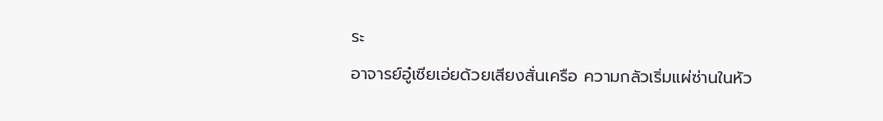ระ
อาจารย์อู๋เซียเอ่ยด้วยเสียงสั่นเครือ ความกลัวเริ่มแผ่ซ่านในหัว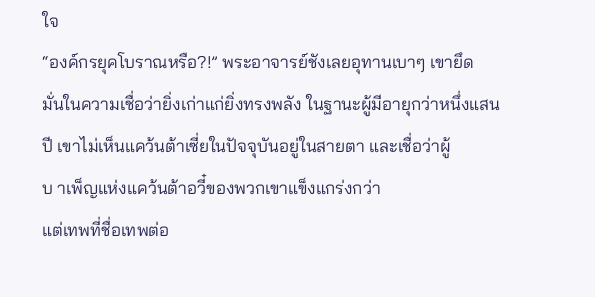ใจ
“องค์กรยุคโบราณหรือ?!” พระอาจารย์ชังเลยอุทานเบาๆ เขายึด
มั่นในความเชื่อว่ายิ่งเก่าแก่ยิ่งทรงพลัง ในฐานะผู้มีอายุกว่าหนึ่งแสน
ปี เขาไม่เห็นแคว้นต้าเซี่ยในปัจจุบันอยู่ในสายตา และเชื่อว่าผู้
บ าเพ็ญแห่งแคว้นต้าอวี๋ของพวกเขาแข็งแกร่งกว่า
แต่เทพที่ชื่อเทพต่อ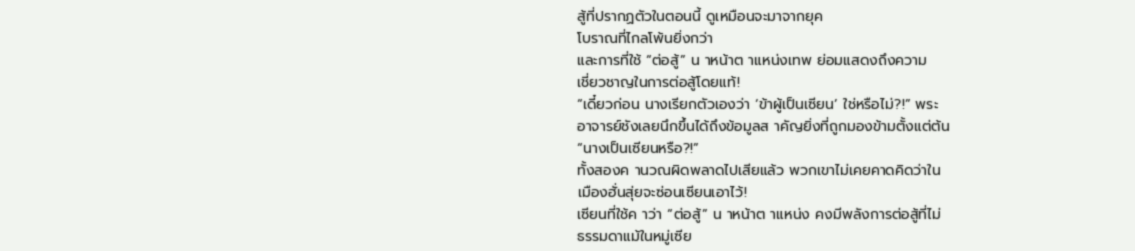สู้ที่ปรากฏตัวในตอนนี้ ดูเหมือนจะมาจากยุค
โบราณที่ไกลโพ้นยิ่งกว่า
และการที่ใช้ “ต่อสู้” น าหน้าต าแหน่งเทพ ย่อมแสดงถึงความ
เชี่ยวชาญในการต่อสู้โดยแท้!
“เดี๋ยวก่อน นางเรียกตัวเองว่า ‘ข้าผู้เป็นเซียน’ ใช่หรือไม่?!” พระ
อาจารย์ชังเลยนึกขึ้นได้ถึงข้อมูลส าคัญยิ่งที่ถูกมองข้ามตั้งแต่ต้น
“นางเป็นเซียนหรือ?!”
ทั้งสองค านวณผิดพลาดไปเสียแล้ว พวกเขาไม่เคยคาดคิดว่าใน
เมืองฮั่นสุ่ยจะซ่อนเซียนเอาไว้!
เซียนที่ใช้ค าว่า “ต่อสู้” น าหน้าต าแหน่ง คงมีพลังการต่อสู้ที่ไม่
ธรรมดาแม้ในหมู่เซีย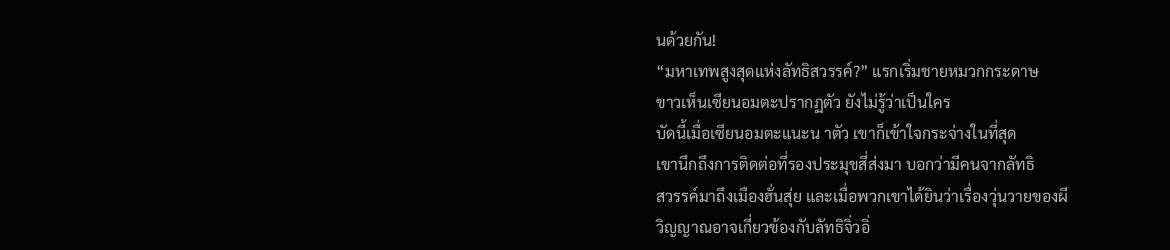นด้วยกัน!
“มหาเทพสูงสุดแห่งลัทธิสวรรค์?” แรกเริ่มชายหมวกกระดาษ
ขาวเห็นเซียนอมตะปรากฏตัว ยังไม่รู้ว่าเป็นใคร
บัดนี้เมื่อเซียนอมตะแนะน าตัว เขาก็เข้าใจกระจ่างในที่สุด
เขานึกถึงการติดต่อที่รองประมุขสี่ส่งมา บอกว่ามีคนจากลัทธิ
สวรรค์มาถึงเมืองฮั่นสุ่ย และเมื่อพวกเขาได้ยินว่าเรื่องวุ่นวายของผี
วิญญาณอาจเกี่ยวข้องกับลัทธิจิ่วอิ่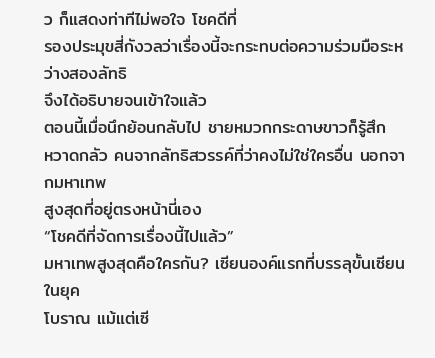ว ก็แสดงท่าทีไม่พอใจ โชคดีที่
รองประมุขสี่กังวลว่าเรื่องนี้จะกระทบต่อความร่วมมือระหว่างสองลัทธิ
จึงได้อธิบายจนเข้าใจแล้ว
ตอนนี้เมื่อนึกย้อนกลับไป ชายหมวกกระดาษขาวก็รู้สึก
หวาดกลัว คนจากลัทธิสวรรค์ที่ว่าคงไม่ใช่ใครอื่น นอกจากมหาเทพ
สูงสุดที่อยู่ตรงหน้านี่เอง
“โชคดีที่จัดการเรื่องนี้ไปแล้ว”
มหาเทพสูงสุดคือใครกัน? เซียนองค์แรกที่บรรลุขั้นเซียนในยุค
โบราณ แม้แต่เซี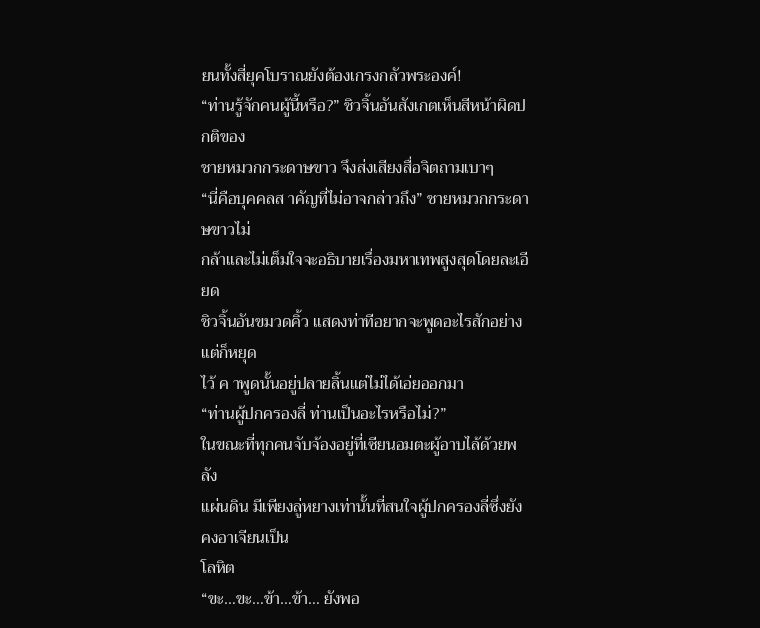ยนทั้งสี่ยุคโบราณยังต้องเกรงกลัวพระองค์!
“ท่านรู้จักคนผู้นี้หรือ?” ชิวจิ้นอันสังเกตเห็นสีหน้าผิดปกติของ
ชายหมวกกระดาษขาว จึงส่งเสียงสื่อจิตถามเบาๆ
“นี่คือบุคคลส าคัญที่ไม่อาจกล่าวถึง” ชายหมวกกระดาษขาวไม่
กล้าและไม่เต็มใจจะอธิบายเรื่องมหาเทพสูงสุดโดยละเอียด
ชิวจิ้นอันขมวดคิ้ว แสดงท่าทีอยากจะพูดอะไรสักอย่างแต่ก็หยุด
ไว้ ค าพูดนั้นอยู่ปลายลิ้นแต่ไม่ได้เอ่ยออกมา
“ท่านผู้ปกครองลี่ ท่านเป็นอะไรหรือไม่?”
ในขณะที่ทุกคนจับจ้องอยู่ที่เซียนอมตะผู้อาบไล้ด้วยพลัง
แผ่นดิน มีเพียงลู่หยางเท่านั้นที่สนใจผู้ปกครองลี่ซึ่งยังคงอาเจียนเป็น
โลหิต
“ขะ…ขะ…ข้า…ข้า… ยังพอ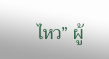ไหว” ผู้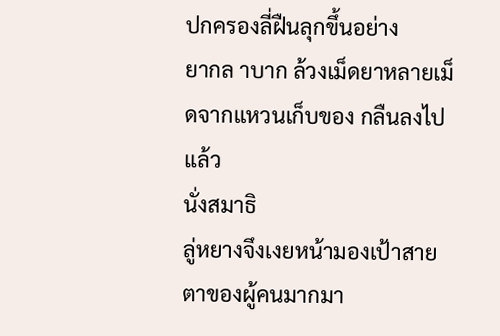ปกครองลี่ฝืนลุกขึ้นอย่าง
ยากล าบาก ล้วงเม็ดยาหลายเม็ดจากแหวนเก็บของ กลืนลงไปแล้ว
นั่งสมาธิ
ลู่หยางจึงเงยหน้ามองเป้าสายตาของผู้คนมากมา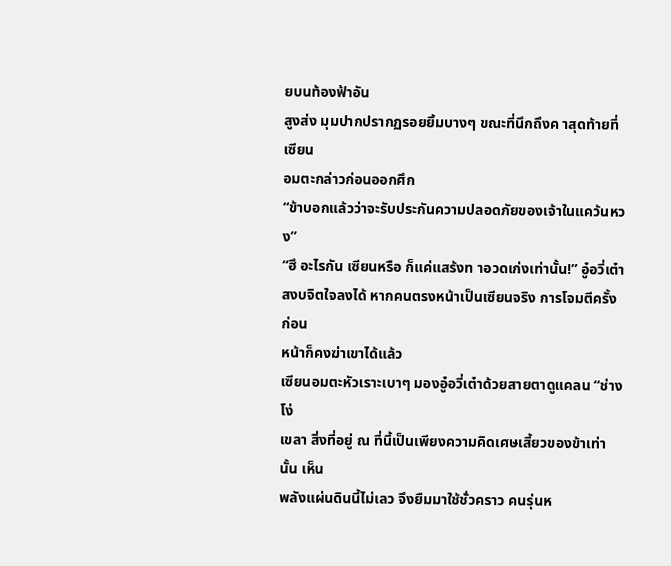ยบนท้องฟ้าอัน
สูงส่ง มุมปากปรากฏรอยยิ้มบางๆ ขณะที่นึกถึงค าสุดท้ายที่เซียน
อมตะกล่าวก่อนออกศึก
“ข้าบอกแล้วว่าจะรับประกันความปลอดภัยของเจ้าในแคว้นหวง”
“ฮึ อะไรกัน เซียนหรือ ก็แค่แสร้งท าอวดเก่งเท่านั้น!” อู๋อวี่เต๋า
สงบจิตใจลงได้ หากคนตรงหน้าเป็นเซียนจริง การโจมตีครั้งก่อน
หน้าก็คงฆ่าเขาได้แล้ว
เซียนอมตะหัวเราะเบาๆ มองอู๋อวี่เต๋าด้วยสายตาดูแคลน “ช่างโง่
เขลา สิ่งที่อยู่ ณ ที่นี้เป็นเพียงความคิดเศษเสี้ยวของข้าเท่านั้น เห็น
พลังแผ่นดินนี้ไม่เลว จึงยืมมาใช้ชั่วคราว คนรุ่นห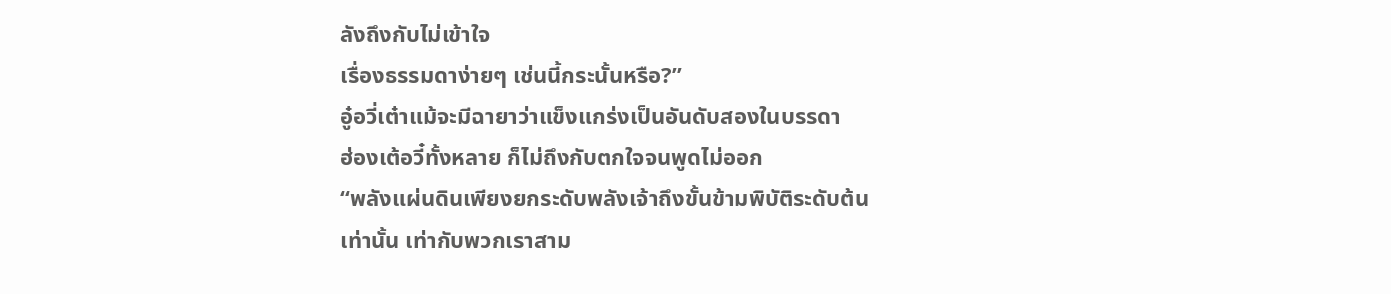ลังถึงกับไม่เข้าใจ
เรื่องธรรมดาง่ายๆ เช่นนี้กระนั้นหรือ?”
อู๋อวี่เต๋าแม้จะมีฉายาว่าแข็งแกร่งเป็นอันดับสองในบรรดา
ฮ่องเต้อวี๋ทั้งหลาย ก็ไม่ถึงกับตกใจจนพูดไม่ออก
“พลังแผ่นดินเพียงยกระดับพลังเจ้าถึงขั้นข้ามพิบัติระดับต้น
เท่านั้น เท่ากับพวกเราสาม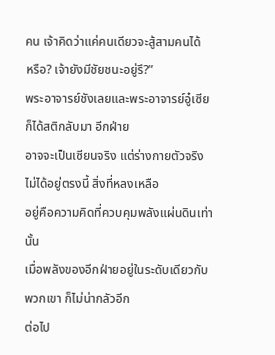คน เจ้าคิดว่าแค่คนเดียวจะสู้สามคนได้
หรือ? เจ้ายังมีชัยชนะอยู่รึ?”
พระอาจารย์ชังเลยและพระอาจารย์อู๋เซียก็ได้สติกลับมา อีกฝ่าย
อาจจะเป็นเซียนจริง แต่ร่างกายตัวจริงไม่ได้อยู่ตรงนี้ สิ่งที่หลงเหลือ
อยู่คือความคิดที่ควบคุมพลังแผ่นดินเท่านั้น
เมื่อพลังของอีกฝ่ายอยู่ในระดับเดียวกับพวกเขา ก็ไม่น่ากลัวอีก
ต่อไป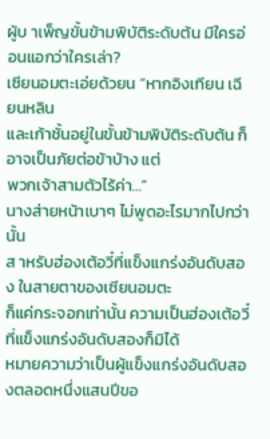ผู้บ าเพ็ญขั้นข้ามพิบัติระดับต้น มีใครอ่อนแอกว่าใครเล่า?
เซียนอมตะเอ่ยด้วยน “หากอิงเทียน เฉียนหลิน
และเก้าชั้นอยู่ในขั้นข้ามพิบัติระดับต้น ก็อาจเป็นภัยต่อข้าบ้าง แต่
พวกเจ้าสามตัวไร้ค่า…”
นางส่ายหน้าเบาๆ ไม่พูดอะไรมากไปกว่านั้น
ส าหรับฮ่องเต้อวี๋ที่แข็งแกร่งอันดับสอง ในสายตาของเซียนอมตะ
ก็แค่กระจอกเท่านั้น ความเป็นฮ่องเต้อวี๋ที่แข็งแกร่งอันดับสองก็มิได้
หมายความว่าเป็นผู้แข็งแกร่งอันดับสองตลอดหนึ่งแสนปีขอ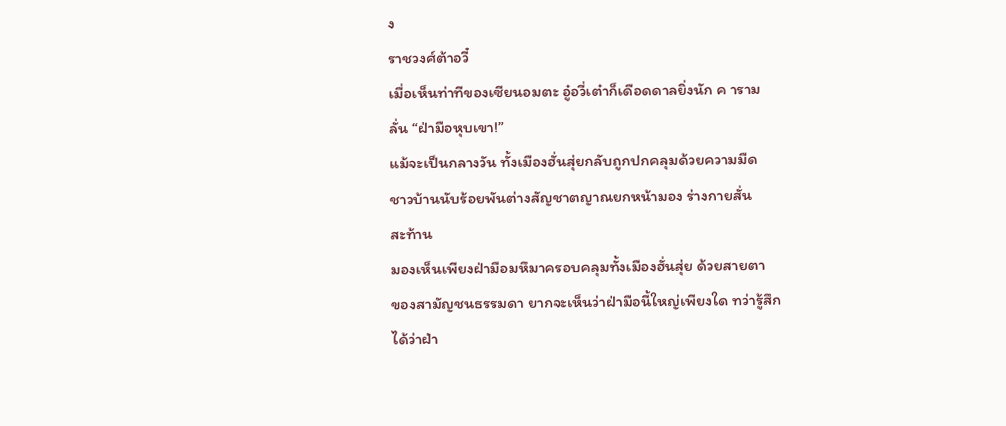ง
ราชวงศ์ต้าอวี๋
เมื่อเห็นท่าทีของเซียนอมตะ อู๋อวี่เต๋าก็เดือดดาลยิ่งนัก ค าราม
ลั่น “ฝ่ามือหุบเขา!”
แม้จะเป็นกลางวัน ทั้งเมืองฮั่นสุ่ยกลับถูกปกคลุมด้วยความมืด
ชาวบ้านนับร้อยพันต่างสัญชาตญาณยกหน้ามอง ร่างกายสั่น
สะท้าน
มองเห็นเพียงฝ่ามือมหึมาครอบคลุมทั้งเมืองฮั่นสุ่ย ด้วยสายตา
ของสามัญชนธรรมดา ยากจะเห็นว่าฝ่ามือนี้ใหญ่เพียงใด ทว่ารู้สึก
ได้ว่าฝ่า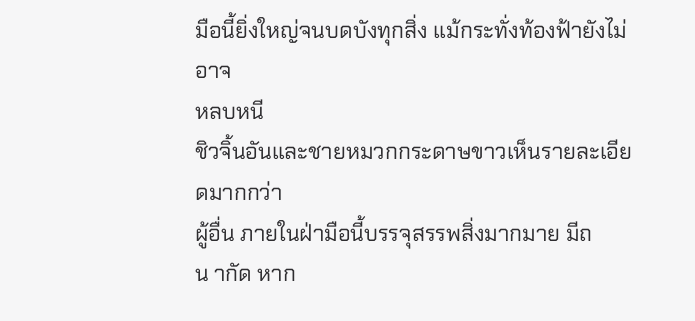มือนี้ยิ่งใหญ่จนบดบังทุกสิ่ง แม้กระทั่งท้องฟ้ายังไม่อาจ
หลบหนี
ชิวจิ้นอันและชายหมวกกระดาษขาวเห็นรายละเอียดมากกว่า
ผู้อื่น ภายในฝ่ามือนี้บรรจุสรรพสิ่งมากมาย มีถ
น ากัด หาก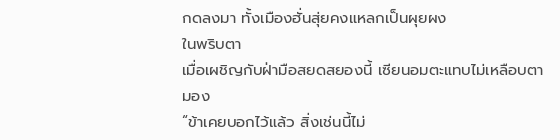กดลงมา ทั้งเมืองฮั่นสุ่ยคงแหลกเป็นผุยผง
ในพริบตา
เมื่อเผชิญกับฝ่ามือสยดสยองนี้ เซียนอมตะแทบไม่เหลือบตา
มอง
“ข้าเคยบอกไว้แล้ว สิ่งเช่นนี้ไม่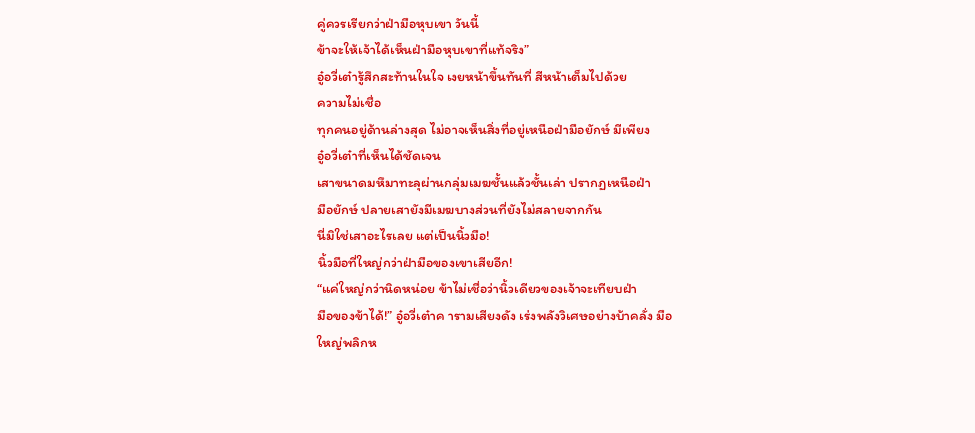คู่ควรเรียกว่าฝ่ามือหุบเขา วันนี้
ข้าจะให้เจ้าได้เห็นฝ่ามือหุบเขาที่แท้จริง”
อู๋อวี่เต๋ารู้สึกสะท้านในใจ เงยหน้าขึ้นทันที่ สีหน้าเต็มไปด้วย
ความไม่เชื่อ
ทุกคนอยู่ด้านล่างสุด ไม่อาจเห็นสิ่งที่อยู่เหนือฝ่ามือยักษ์ มีเพียง
อู๋อวี่เต๋าที่เห็นได้ชัดเจน
เสาขนาดมหึมาทะลุผ่านกลุ่มเมฆชั้นแล้วชั้นเล่า ปรากฏเหนือฝ่า
มือยักษ์ ปลายเสายังมีเมฆบางส่วนที่ยังไม่สลายจากกัน
นี่มิใช่เสาอะไรเลย แต่เป็นนิ้วมือ!
นิ้วมือที่ใหญ่กว่าฝ่ามือของเขาเสียอีก!
“แค่ใหญ่กว่านิดหน่อย ข้าไม่เชื่อว่านิ้วเดียวของเจ้าจะเทียบฝ่า
มือของข้าได้!” อู๋อวี่เต๋าค ารามเสียงดัง เร่งพลังวิเศษอย่างบ้าคลั่ง มือ
ใหญ่พลิกห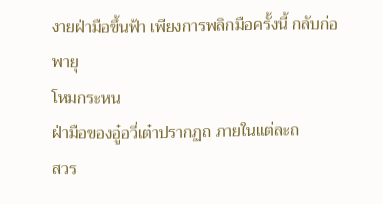งายฝ่ามือขึ้นฟ้า เพียงการพลิกมือครั้งนี้ กลับก่อพายุ
โหมกระหน
ฝ่ามือของอู๋อวี่เต๋าปรากฏถ ภายในแต่ละถ
สวร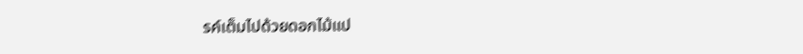รค์เต็มไปด้วยดอกไม้แป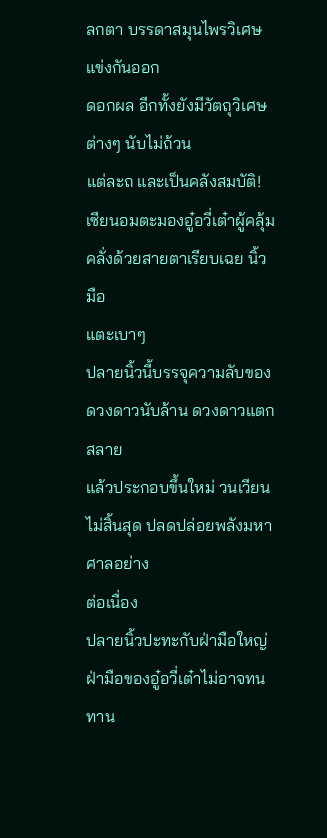ลกตา บรรดาสมุนไพรวิเศษแข่งกันออก
ดอกผล อีกทั้งยังมีวัตถุวิเศษต่างๆ นับไม่ถ้วน
แต่ละถ และเป็นคลังสมบัติ!
เซียนอมตะมองอู๋อวี่เต๋าผู้คลุ้มคลั่งด้วยสายตาเรียบเฉย นิ้วมือ
แตะเบาๆ
ปลายนิ้วนี้บรรจุความลับของดวงดาวนับล้าน ดวงดาวแตกสลาย
แล้วประกอบขึ้นใหม่ วนเวียนไม่สิ้นสุด ปลดปล่อยพลังมหาศาลอย่าง
ต่อเนื่อง
ปลายนิ้วปะทะกับฝ่ามือใหญ่ ฝ่ามือของอู๋อวี่เต๋าไม่อาจทนทาน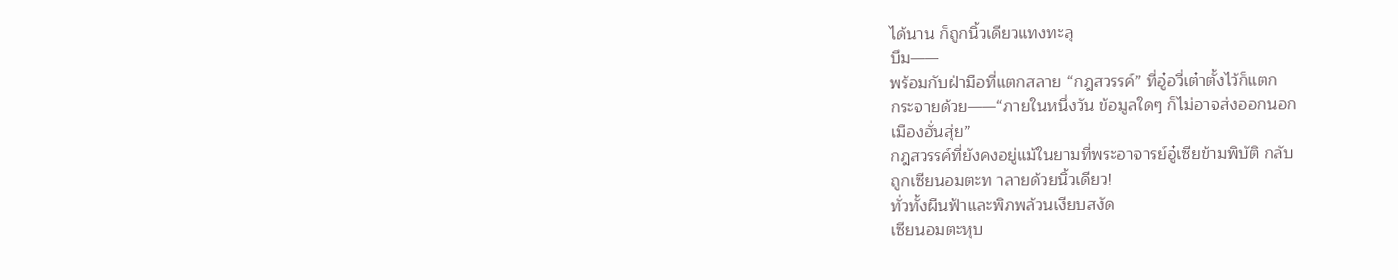ได้นาน ก็ถูกนิ้วเดียวแทงทะลุ
บึม——
พร้อมกับฝ่ามือที่แตกสลาย “กฎสวรรค์” ที่อู๋อวี่เต๋าตั้งไว้ก็แตก
กระจายด้วย——“ภายในหนึ่งวัน ข้อมูลใดๆ ก็ไม่อาจส่งออกนอก
เมืองฮั่นสุ่ย”
กฎสวรรค์ที่ยังคงอยู่แม้ในยามที่พระอาจารย์อู๋เซียข้ามพิบัติ กลับ
ถูกเซียนอมตะท าลายด้วยนิ้วเดียว!
ทั่วทั้งผืนฟ้าและพิภพล้วนเงียบสงัด
เซียนอมตะหุบ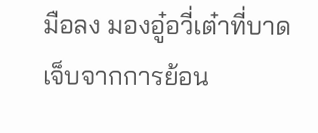มือลง มองอู๋อวี่เต๋าที่บาดเจ็บจากการย้อน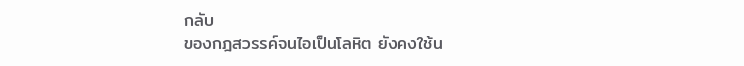กลับ
ของกฎสวรรค์จนไอเป็นโลหิต ยังคงใช้น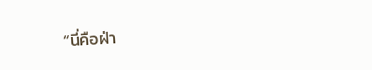“นี่คือฝ่า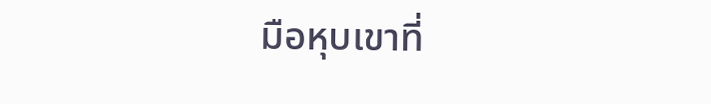มือหุบเขาที่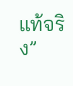แท้จริง”